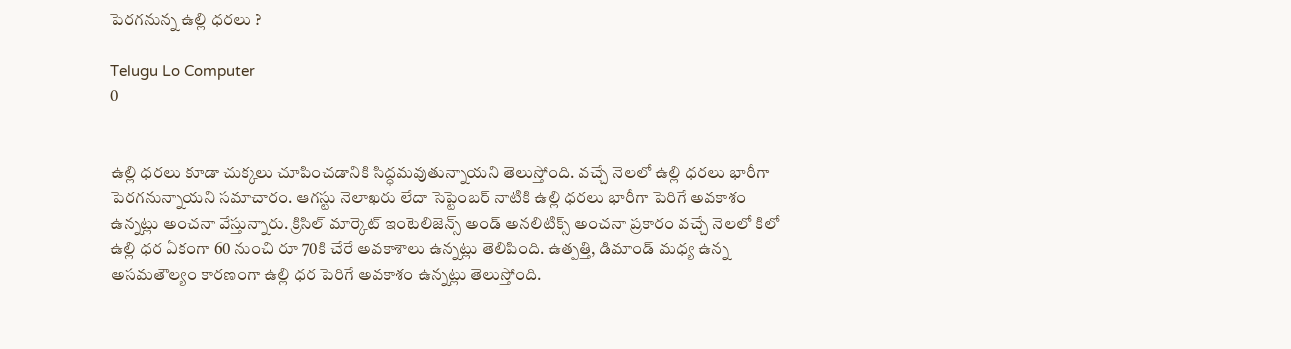పెరగనున్న ఉల్లి ధరలు ?

Telugu Lo Computer
0


ఉల్లి ధరలు కూడా చుక్కలు చూపించడానికి సిద్ధమవుతున్నాయని తెలుస్తోంది. వచ్చే నెలలో ఉల్లి ధరలు భారీగా పెరగనున్నాయని సమాచారం. ఆగస్టు నెలాఖరు లేదా సెప్టెంబర్‌ నాటికి ఉల్లి ధరలు భారీగా పెరిగే అవకాశం ఉన్నట్లు అంచనా వేస్తున్నారు. క్రిసిల్ మార్కెట్ ఇంటెలిజెన్స్‌ అండ్‌ అనలిటిక్స్‌ అంచనా ప్రకారం వచ్చే నెలలో కిలో ఉల్లి ధర ఏకంగా 60 నుంచి రూ 70కి చేరే అవకాశాలు ఉన్నట్లు తెలిపింది. ఉత్పత్తి, డిమాండ్ మధ్య ఉన్న అసమతౌల్యం కారణంగా ఉల్లి ధర పెరిగే అవకాశం ఉన్నట్లు తెలుస్తోంది.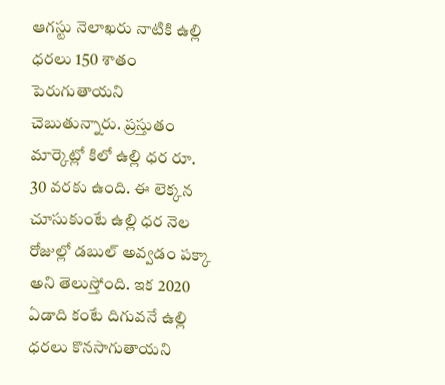ఆగస్టు నెలాఖరు నాటికి ఉల్లి ధరలు 150 శాతం పెరుగుతాయని చెబుతున్నారు. ప్రస్తుతం మార్కెట్లో కిలో ఉల్లి ధర రూ. 30 వరకు ఉంది. ఈ లెక్కన చూసుకుంటే ఉల్లి ధర నెల రోజుల్లో డబుల్ అవ్వడం పక్కా అని తెలుస్తోంది. ఇక 2020 ఏడాది కంటే దిగువనే ఉల్లి ధరలు కొనసాగుతాయని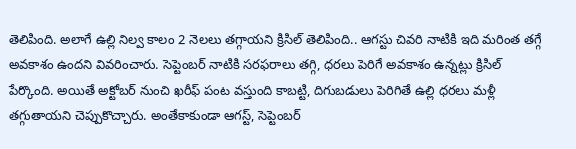తెలిపింది. అలాగే ఉల్లి నిల్వ కాలం 2 నెలలు తగ్గాయని క్రిసిల్‌ తెలిపింది.. ఆగస్టు చివరి నాటికి ఇది మరింత తగ్గే అవకాశం ఉందని వివరించారు. సెప్టెంబర్‌ నాటికి సరఫరాలు తగ్గి, ధరలు పెరిగే అవకాశం ఉన్నట్లు క్రిసిల్‌ పేర్కొంది. అయితే అక్టోబర్‌ నుంచి ఖరీఫ్‌ పంట వస్తుంది కాబట్టి, దిగుబడులు పెరిగితే ఉల్లి ధరలు మళ్లీ తగ్గుతాయని చెప్పుకొచ్చారు. అంతేకాకుండా ఆగస్ట్‌, సెప్టెంబర్‌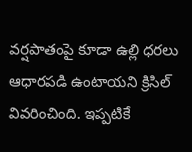వర్షపాతంపై కూడా ఉల్లి ధరలు ఆధారపడి ఉంటాయని క్రిసిల్‌ వివరించింది. ఇప్పటికే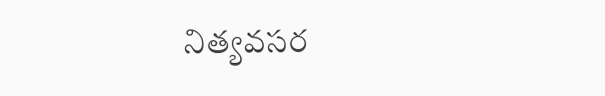నిత్యవసర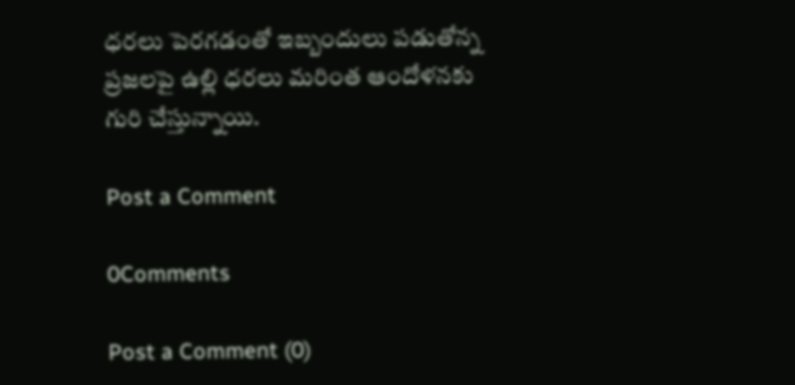ధరలు పెరగడంతో ఇబ్బందులు పడుతోన్న ప్రజలపై ఉల్లి ధరలు మరింత ఆందోళనకు గురి చేస్తున్నాయి.

Post a Comment

0Comments

Post a Comment (0)